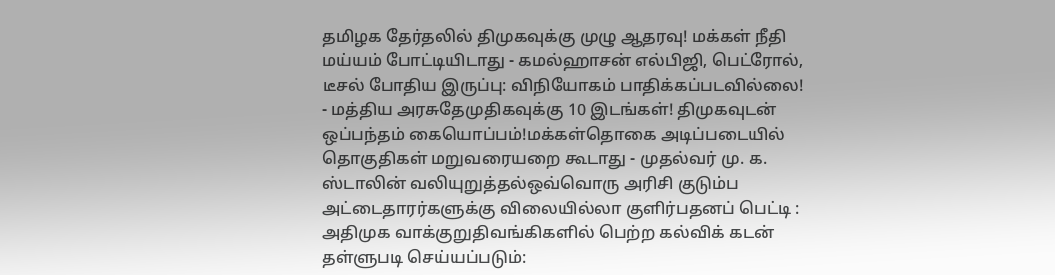தமிழக தேர்தலில் திமுகவுக்கு முழு ஆதரவு! மக்கள் நீதி மய்யம் போட்டியிடாது - கமல்ஹாசன் எல்பிஜி, பெட்ரோல், டீசல் போதிய இருப்பு: விநியோகம் பாதிக்கப்படவில்லை! - மத்திய அரசுதேமுதிகவுக்கு 10 இடங்கள்! திமுகவுடன் ஒப்பந்தம் கையொப்பம்!மக்கள்தொகை அடிப்படையில் தொகுதிகள் மறுவரையறை கூடாது - முதல்வர் மு. க. ஸ்டாலின் வலியுறுத்தல்ஒவ்வொரு அரிசி குடும்ப அட்டைதாரர்களுக்கு விலையில்லா குளிர்பதனப் பெட்டி : அதிமுக வாக்குறுதிவங்கிகளில் பெற்ற கல்விக் கடன் தள்ளுபடி செய்யப்படும்: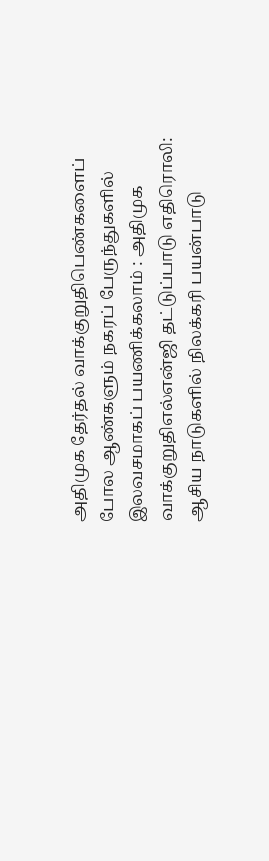அதிமுக தேர்தல் வாக்குறுதிபெண்களைப் போல ஆண்களும் நகரப் பேருந்துகளில் இலவசமாகப் பயணிக்கலாம் : அதிமுக வாக்குறுதிஎல்என்ஜி தட்டுப்பாடு எதிரொலி: ஆசிய நாடுகளில் நிலக்கரி பயன்பாடு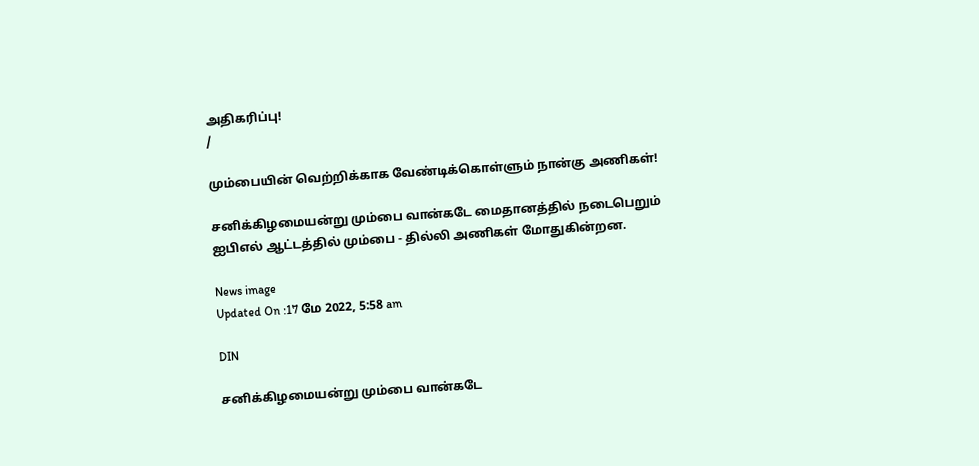அதிகரிப்பு!
/

மும்பையின் வெற்றிக்காக வேண்டிக்கொள்ளும் நான்கு அணிகள்!

சனிக்கிழமையன்று மும்பை வான்கடே மைதானத்தில் நடைபெறும் ஐபிஎல் ஆட்டத்தில் மும்பை - தில்லி அணிகள் மோதுகின்றன.

News image
Updated On :17 மே 2022, 5:58 am

DIN

சனிக்கிழமையன்று மும்பை வான்கடே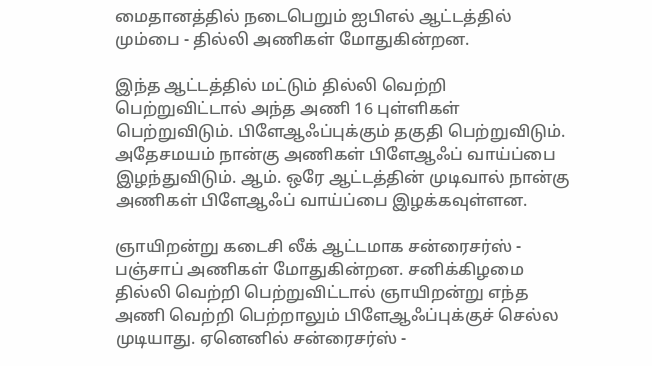மைதானத்தில் நடைபெறும் ஐபிஎல் ஆட்டத்தில் மும்பை - தில்லி அணிகள் மோதுகின்றன.

இந்த ஆட்டத்தில் மட்டும் தில்லி வெற்றி பெற்றுவிட்டால் அந்த அணி 16 புள்ளிகள் பெற்றுவிடும். பிளேஆஃப்புக்கும் தகுதி பெற்றுவிடும். அதேசமயம் நான்கு அணிகள் பிளேஆஃப் வாய்ப்பை இழந்துவிடும். ஆம். ஒரே ஆட்டத்தின் முடிவால் நான்கு அணிகள் பிளேஆஃப் வாய்ப்பை இழக்கவுள்ளன.

ஞாயிறன்று கடைசி லீக் ஆட்டமாக சன்ரைசர்ஸ் - பஞ்சாப் அணிகள் மோதுகின்றன. சனிக்கிழமை தில்லி வெற்றி பெற்றுவிட்டால் ஞாயிறன்று எந்த அணி வெற்றி பெற்றாலும் பிளேஆஃப்புக்குச் செல்ல முடியாது. ஏனெனில் சன்ரைசர்ஸ் -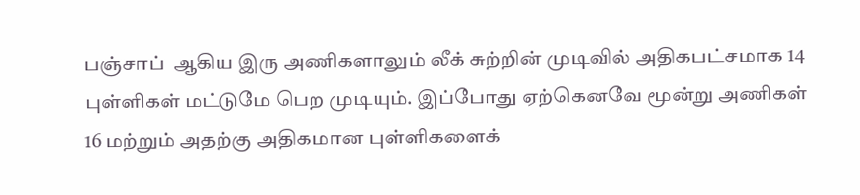பஞ்சாப்  ஆகிய இரு அணிகளாலும் லீக் சுற்றின் முடிவில் அதிகபட்சமாக 14 புள்ளிகள் மட்டுமே பெற முடியும். இப்போது ஏற்கெனவே மூன்று அணிகள் 16 மற்றும் அதற்கு அதிகமான புள்ளிகளைக்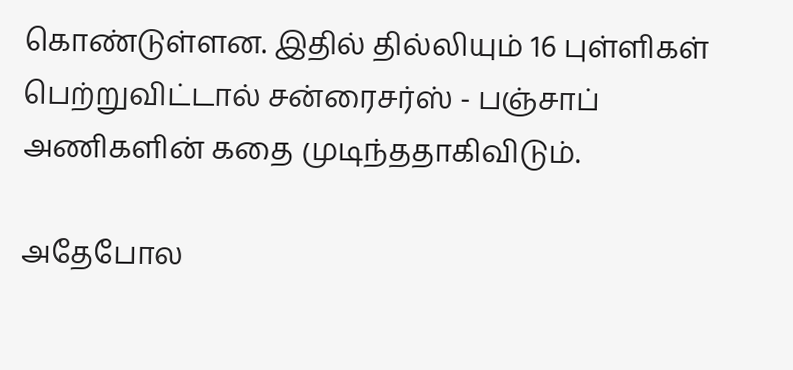கொண்டுள்ளன. இதில் தில்லியும் 16 புள்ளிகள் பெற்றுவிட்டால் சன்ரைசர்ஸ் - பஞ்சாப் அணிகளின் கதை முடிந்ததாகிவிடும்.

அதேபோல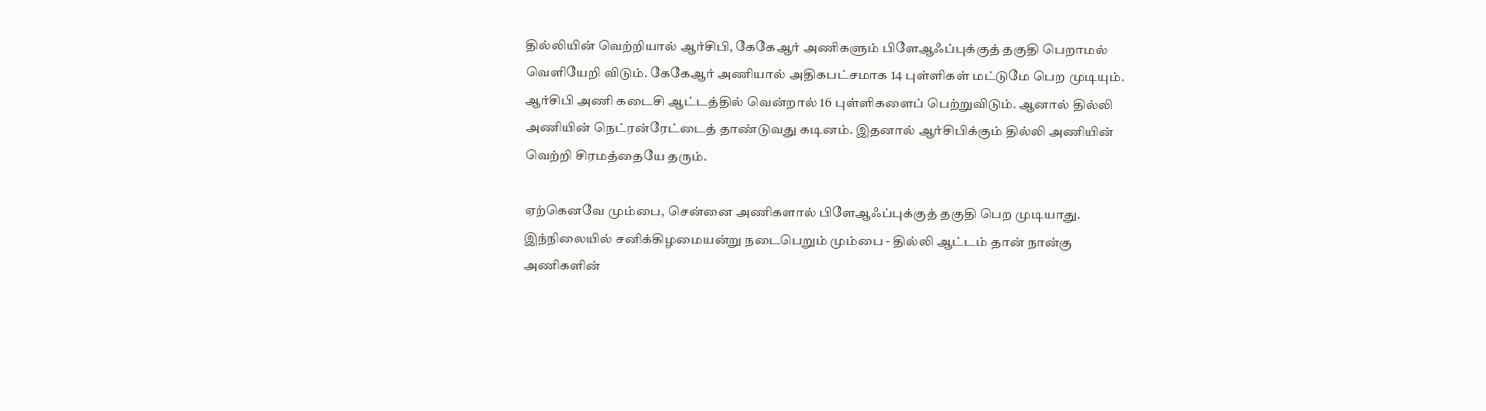தில்லியின் வெற்றியால் ஆர்சிபி, கேகேஆர் அணிகளும் பிளேஆஃப்புக்குத் தகுதி பெறாமல் வெளியேறி விடும். கேகேஆர் அணியால் அதிகபட்சமாக 14 புள்ளிகள் மட்டுமே பெற முடியும். ஆர்சிபி அணி கடைசி ஆட்டத்தில் வென்றால் 16 புள்ளிகளைப் பெற்றுவிடும். ஆனால் தில்லி அணியின் நெட்ரன்ரேட்டைத் தாண்டுவது கடினம். இதனால் ஆர்சிபிக்கும் தில்லி அணியின் வெற்றி சிரமத்தையே தரும்.

ஏற்கெனவே மும்பை, சென்னை அணிகளால் பிளேஆஃப்புக்குத் தகுதி பெற முடியாது. இந்நிலையில் சனிக்கிழமையன்று நடைபெறும் மும்பை - தில்லி ஆட்டம் தான் நான்கு அணிகளின்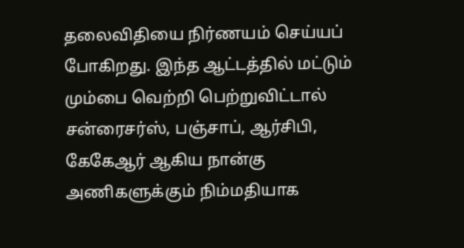தலைவிதியை நிர்ணயம் செய்யப் போகிறது. இந்த ஆட்டத்தில் மட்டும் மும்பை வெற்றி பெற்றுவிட்டால் சன்ரைசர்ஸ், பஞ்சாப், ஆர்சிபி, கேகேஆர் ஆகிய நான்கு அணிகளுக்கும் நிம்மதியாக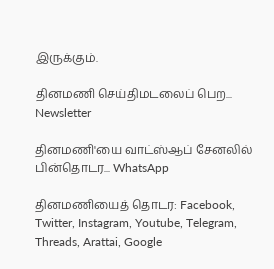இருக்கும்.

தினமணி செய்திமடலைப் பெற... Newsletter

தினமணி'யை வாட்ஸ்ஆப் சேனலில் பின்தொடர... WhatsApp

தினமணியைத் தொடர: Facebook, Twitter, Instagram, Youtube, Telegram, Threads, Arattai, Google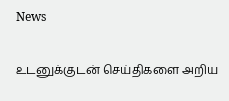News

உடனுக்குடன் செய்திகளை அறிய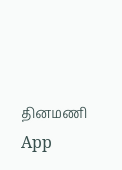தினமணி App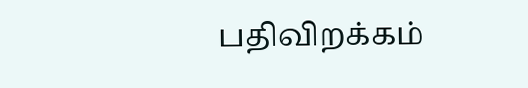பதிவிறக்கம்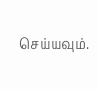செய்யவும்.